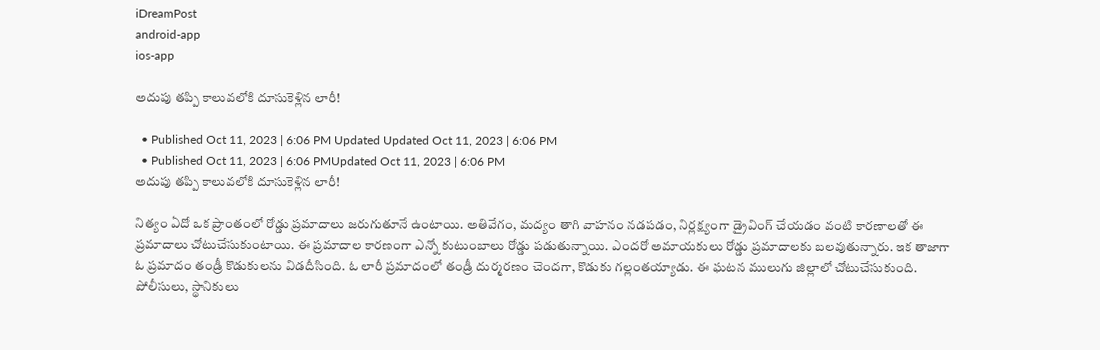iDreamPost
android-app
ios-app

అదుపు తప్పి కాలువలోకి దూసుకెళ్లిన లారీ!

  • Published Oct 11, 2023 | 6:06 PM Updated Updated Oct 11, 2023 | 6:06 PM
  • Published Oct 11, 2023 | 6:06 PMUpdated Oct 11, 2023 | 6:06 PM
అదుపు తప్పి కాలువలోకి దూసుకెళ్లిన లారీ!

నిత్యం ఏదో ఒక ప్రాంతంలో రోడ్డు ప్రమాదాలు జరుగుతూనే ఉంటాయి. అతివేగం, మద్యం తాగి వాహనం నడపడం, నిర్లక్ష్యంగా డ్రైవింగ్ చేయడం వంటి కారణాలతో ఈ ప్రమాదాలు చోటుచేసుకుంటాయి. ఈ ప్రమాదాల కారణంగా ఎన్నో కుటుంబాలు రోడ్డు పడుతున్నాయి. ఎందరో అమాయకులు రోడ్డు ప్రమాదాలకు బలవుతున్నారు. ఇక తాజాగా ఓ ప్రమాదం తండ్రీ కొడుకులను విడదీసింది. ఓ లారీ ప్రమాదంలో తండ్రీ దుర్మరణం చెందగా, కొడుకు గల్లంతయ్యాడు. ఈ ఘటన ములుగు జిల్లాలో చోటుచేసుకుంది. పోలీసులు, స్థానికులు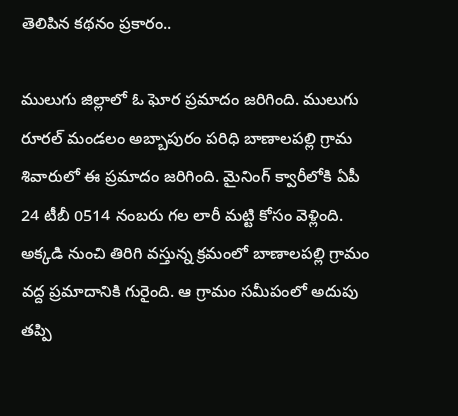తెలిపిన కథనం ప్రకారం..

ములుగు జిల్లాలో ఓ ఘోర ప్రమాదం జరిగింది. ములుగు రూరల్ మండలం అబ్బాపురం పరిధి బాణాలపల్లి గ్రామ శివారులో ఈ ప్రమాదం జరిగింది. మైనింగ్‌ క్వారీలోకి ఏపీ 24 టీబీ 0514 నంబరు గల లారీ మట్టి కోసం వెళ్లింది. అక్కడి నుంచి తిరిగి వస్తున్న క్రమంలో బాణాలపల్లి గ్రామం వద్ద ప్రమాదానికి గురైంది. ఆ గ్రామం సమీపంలో అదుపు తప్పి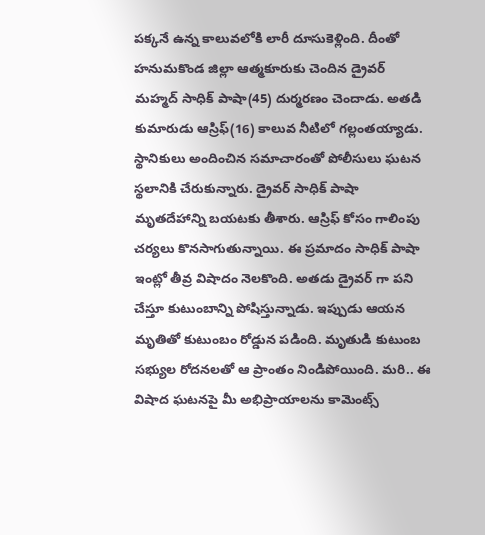పక్కనే ఉన్న కాలువలోకి లారీ దూసుకెళ్లింది. దీంతో హనుమకొండ జిల్లా ఆత్మకూరుకు చెందిన డ్రైవర్‌ మహ్మద్‌ సాధిక్‌ పాషా(45) దుర్మరణం చెందాడు. అతడి కుమారుడు ఆస్రిఫ్‌(16) కాలువ నీటిలో గల్లంతయ్యాడు. స్థానికులు అందించిన సమాచారంతో పోలీసులు ఘటన స్థలానికి చేరుకున్నారు. డ్రైవర్ సాధిక్‌ పాషా మృతదేహాన్ని బయటకు తీశారు. ఆస్రిఫ్‌ కోసం గాలింపు చర్యలు కొనసాగుతున్నాయి. ఈ ప్రమాదం సాధిక్ పాషా ఇంట్లో తీవ్ర విషాదం నెలకొంది. అతడు డ్రైవర్ గా పని చేస్తూ కుటుంబాన్ని పోషిస్తున్నాడు. ఇప్పుడు ఆయన మృతితో కుటుంబం రోడ్డున పడింది. మృతుడి కుటుంబ సభ్యుల రోదనలతో ఆ ప్రాంతం నిండిపోయింది. మరి.. ఈ విషాద ఘటనపై మీ అభిప్రాయాలను కామెంట్స్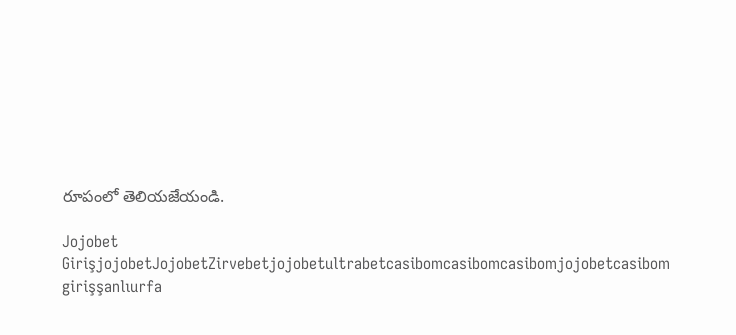రూపంలో తెలియజేయండి.

Jojobet GirişjojobetJojobetZirvebetjojobetultrabetcasibomcasibomcasibomjojobetcasibom girişşanlıurfa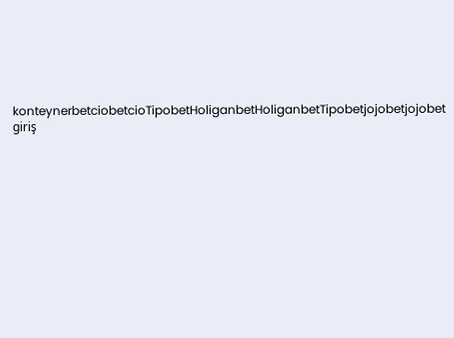konteynerbetciobetcioTipobetHoliganbetHoliganbetTipobetjojobetjojobet giriş